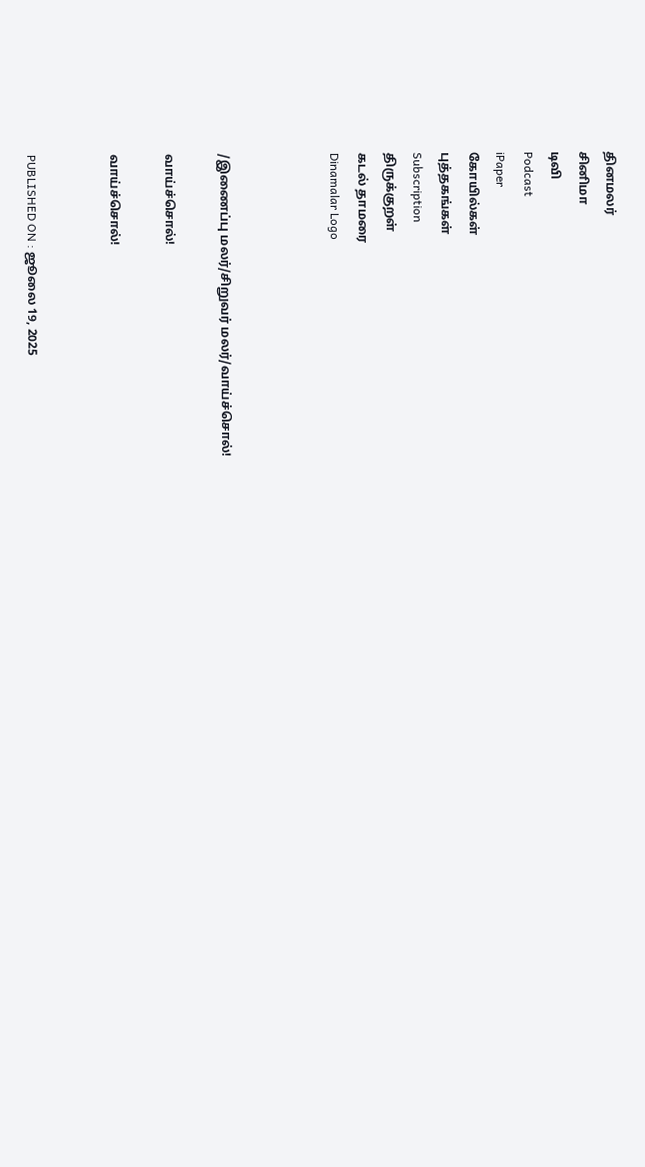தினமலர்
சினிமா
டிவி
Podcast
iPaper
கோயில்கள்
புத்தகங்கள்
Subscription
திருக்குறள்
கடல் தாமரை
Dinamalar Logo



/இணைப்பு மலர்/சிறுவர் மலர்/வாய்ச்சொல்!

வாய்ச்சொல்!

வாய்ச்சொல்!


PUBLISHED ON : ஜூலை 19, 2025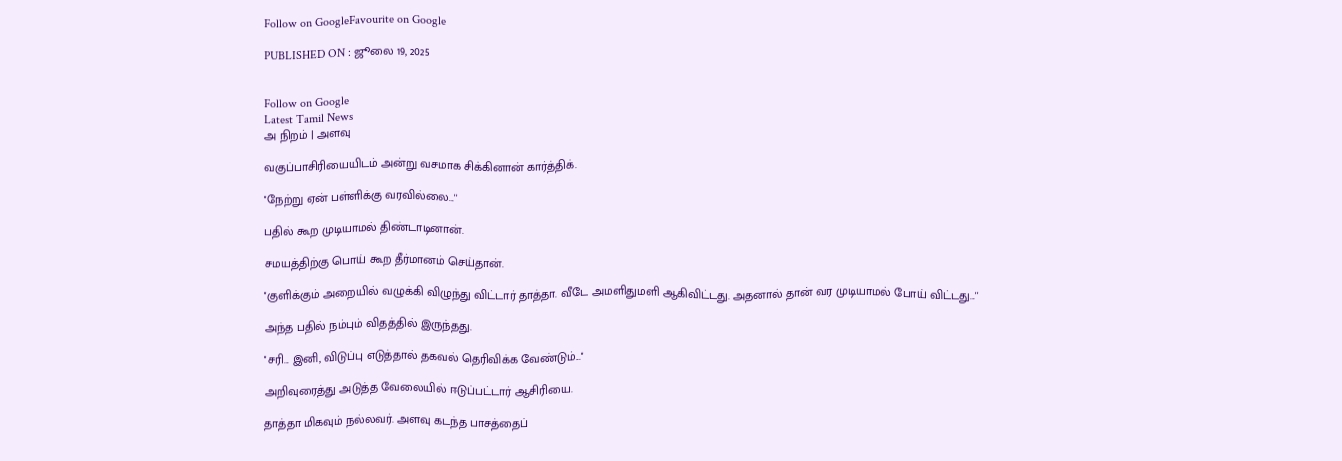Follow on GoogleFavourite on Google

PUBLISHED ON : ஜூலை 19, 2025


Follow on Google
Latest Tamil News
அ நிறம் | அளவு

வகுப்பாசிரியையிடம் அன்று வசமாக சிக்கினான் கார்த்திக்.

''நேற்று ஏன் பள்ளிக்கு வரவில்லை...''

பதில் கூற முடியாமல் திண்டாடினான்.

சமயத்திற்கு பொய் கூற தீர்மானம் செய்தான்.

''குளிக்கும் அறையில் வழுக்கி விழுந்து விட்டார் தாத்தா. வீடே அமளிதுமளி ஆகிவிட்டது. அதனால் தான் வர முடியாமல் போய் விட்டது...''

அந்த பதில் நம்பும் விதத்தில் இருந்தது.

''சரி... இனி, விடுப்பு எடுத்தால் தகவல் தெரிவிக்க வேண்டும்...''

அறிவுரைத்து அடுத்த வேலையில் ஈடுப்பட்டார் ஆசிரியை.

தாத்தா மிகவும் நல்லவர். அளவு கடந்த பாசத்தைப்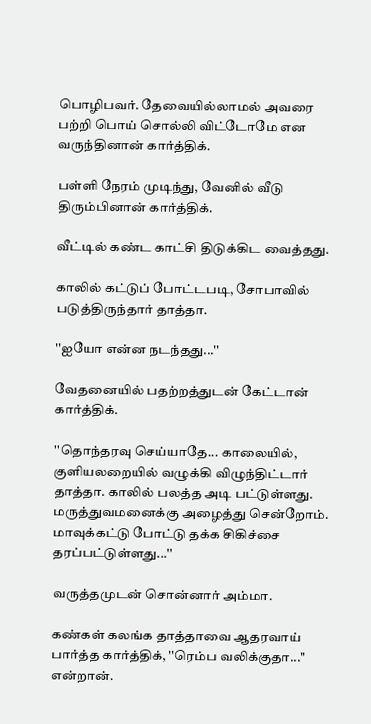பொழிபவர். தேவையில்லாமல் அவரை பற்றி பொய் சொல்லி விட்டோமே என வருந்தினான் கார்த்திக்.

பள்ளி நேரம் முடிந்து, வேனில் வீடு திரும்பினான் கார்த்திக்.

வீட்டில் கண்ட காட்சி திடுக்கிட வைத்தது.

காலில் கட்டுப் போட்டபடி, சோபாவில் படுத்திருந்தார் தாத்தா.

''ஐயோ என்ன நடந்தது...''

வேதனையில் பதற்றத்துடன் கேட்டான் கார்த்திக்.

''தொந்தரவு செய்யாதே... காலையில், குளியலறையில் வழுக்கி விழுந்திட்டார் தாத்தா. காலில் பலத்த அடி பட்டுள்ளது. மருத்துவமனைக்கு அழைத்து சென்றோம். மாவுக்கட்டு போட்டு தக்க சிகிச்சை தரப்பட்டுள்ளது...''

வருத்தமுடன் சொன்னார் அம்மா.

கண்கள் கலங்க தாத்தாவை ஆதரவாய் பார்த்த கார்த்திக், ''ரெம்ப வலிக்குதா...'' என்றான்.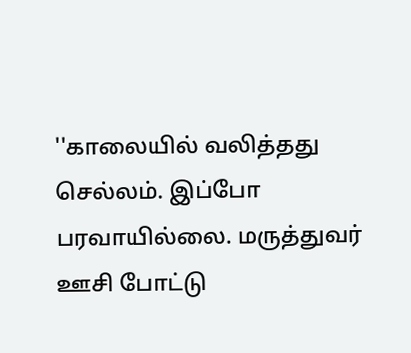''காலையில் வலித்தது செல்லம். இப்போ பரவாயில்லை. மருத்துவர் ஊசி போட்டு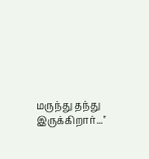மருந்து தந்து இருக்கிறார்...''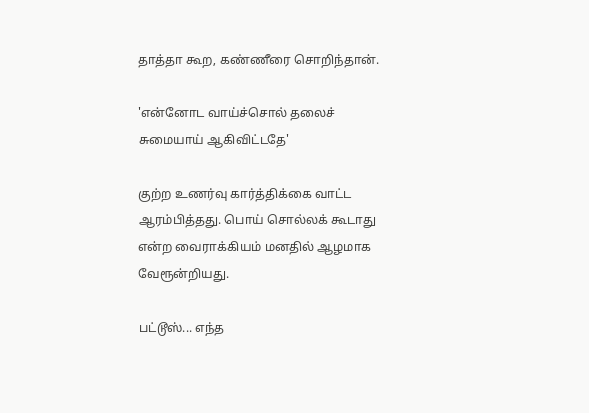தாத்தா கூற, கண்ணீரை சொறிந்தான்.

'என்னோட வாய்ச்சொல் தலைச் சுமையாய் ஆகிவிட்டதே'

குற்ற உணர்வு கார்த்திக்கை வாட்ட ஆரம்பித்தது. பொய் சொல்லக் கூடாது என்ற வைராக்கியம் மனதில் ஆழமாக வேரூன்றியது.

பட்டூஸ்... எந்த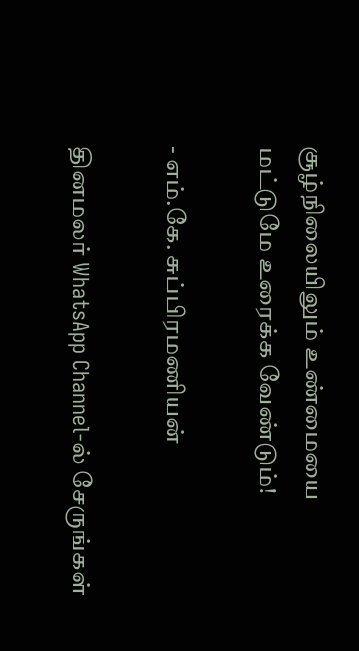சூழ்நிலையிலும் உண்மையை மட்டுமே உரைக்க வேண்டும்!

- எம்.கே. சுப்பிரமணியன்

தினமலர் WhatsApp Channel-ல் சேருங்கள்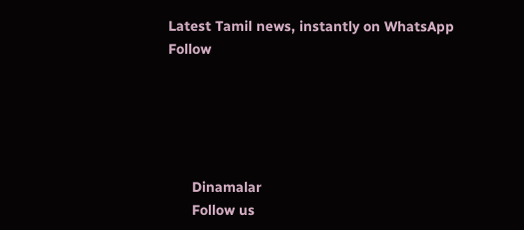Latest Tamil news, instantly on WhatsApp
Follow





      Dinamalar
      Follow us